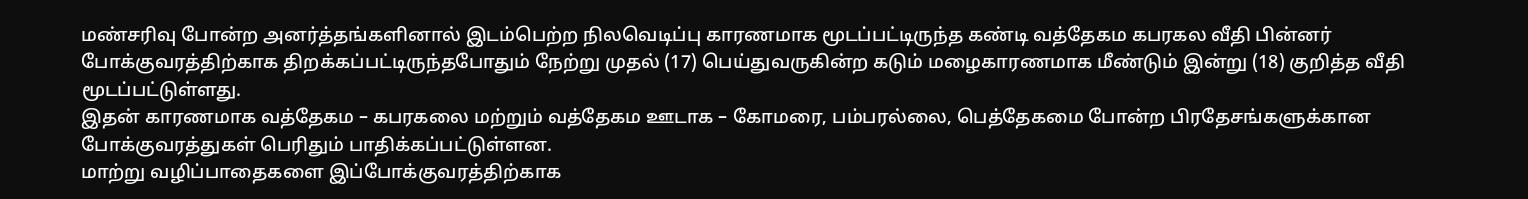மண்சரிவு போன்ற அனர்த்தங்களினால் இடம்பெற்ற நிலவெடிப்பு காரணமாக மூடப்பட்டிருந்த கண்டி வத்தேகம கபரகல வீதி பின்னர் போக்குவரத்திற்காக திறக்கப்பட்டிருந்தபோதும் நேற்று முதல் (17) பெய்துவருகின்ற கடும் மழைகாரணமாக மீண்டும் இன்று (18) குறித்த வீதி மூடப்பட்டுள்ளது.
இதன் காரணமாக வத்தேகம – கபரகலை மற்றும் வத்தேகம ஊடாக – கோமரை, பம்பரல்லை, பெத்தேகமை போன்ற பிரதேசங்களுக்கான போக்குவரத்துகள் பெரிதும் பாதிக்கப்பட்டுள்ளன.
மாற்று வழிப்பாதைகளை இப்போக்குவரத்திற்காக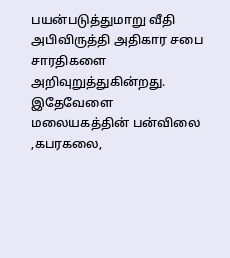பயன்படுத்துமாறு வீதி அபிவிருத்தி அதிகார சபை சாரதிகளை அறிவுறுத்துகின்றது.
இதேவேளை மலையகத்தின் பன்விலை ,கபரகலை,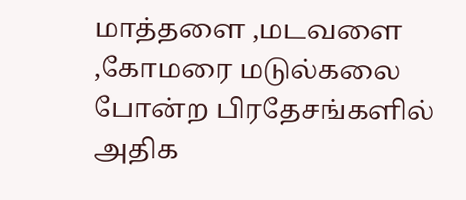மாத்தளை ,மடவளை ,கோமரை மடுல்கலை போன்ற பிரதேசங்களில் அதிக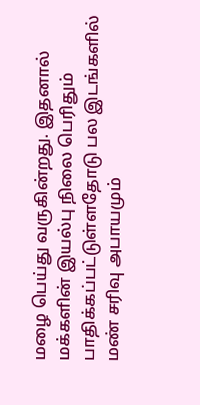மழை பெய்து வருகின்றது. இதனால் மக்களின் இயல்பு நிலை பெரிதும் பாதிக்கப்பட்டுள்ளதோடு பல இடங்களில் மண் சரிவு அபாயமும்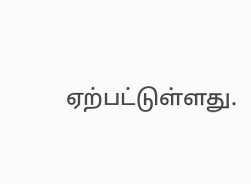ஏற்பட்டுள்ளது.